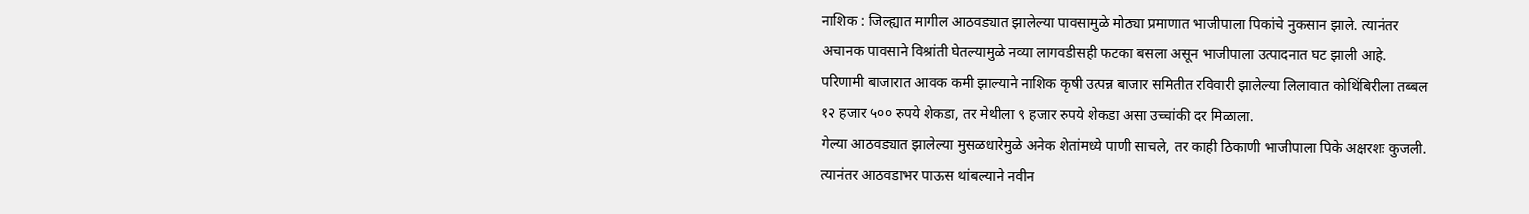नाशिक : जिल्ह्यात मागील आठवड्यात झालेल्या पावसामुळे मोठ्या प्रमाणात भाजीपाला पिकांचे नुकसान झाले. त्यानंतर अचानक पावसाने विश्रांती घेतल्यामुळे नव्या लागवडीसही फटका बसला असून भाजीपाला उत्पादनात घट झाली आहे. परिणामी बाजारात आवक कमी झाल्याने नाशिक कृषी उत्पन्न बाजार समितीत रविवारी झालेल्या लिलावात कोथिंबिरीला तब्बल १२ हजार ५०० रुपये शेकडा, तर मेथीला ९ हजार रुपये शेकडा असा उच्चांकी दर मिळाला.
गेल्या आठवड्यात झालेल्या मुसळधारेमुळे अनेक शेतांमध्ये पाणी साचले, तर काही ठिकाणी भाजीपाला पिके अक्षरशः कुजली. त्यानंतर आठवडाभर पाऊस थांबल्याने नवीन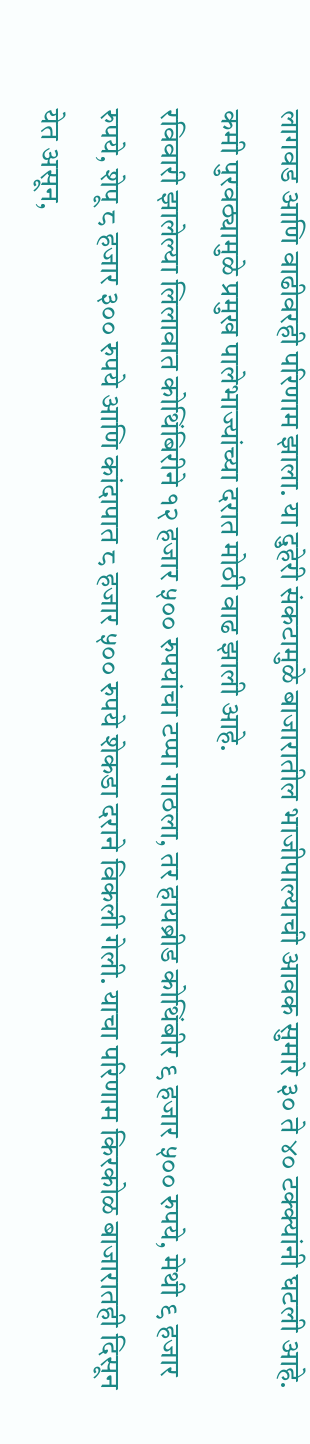लागवड आणि वाढीवरही परिणाम झाला. या दुहेरी संकटामुळे बाजारातील भाजीपाल्याची आवक सुमारे ३० ते ४० टक्क्यांनी घटली आहे. कमी पुरवठ्यामुळे प्रमुख पालेभाज्यांच्या दरात मोठी वाढ झाली आहे.
रविवारी झालेल्या लिलावात कोथिंबिरीने १२ हजार ५०० रुपयांचा टप्पा गाठला, तर हायब्रीड कोथिंबीर ९ हजार ५०० रुपये, मेथी ९ हजार रुपये, शेपू ८ हजार ३०० रुपये आणि कांदापात ८ हजार ५०० रुपये शेकडा दराने विकली गेली. याचा परिणाम किरकोळ बाजारातही दिसून येत असून,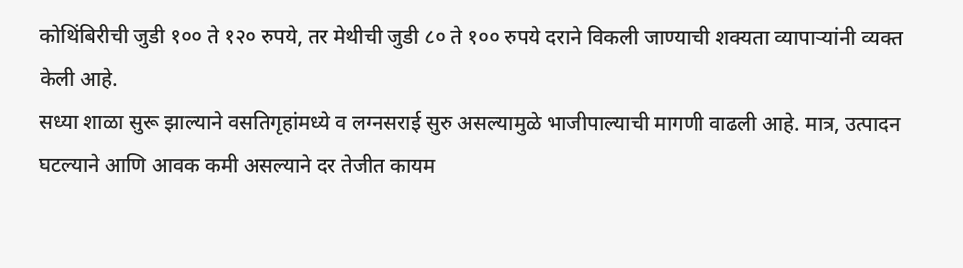कोथिंबिरीची जुडी १०० ते १२० रुपये, तर मेथीची जुडी ८० ते १०० रुपये दराने विकली जाण्याची शक्यता व्यापाऱ्यांनी व्यक्त केली आहे.
सध्या शाळा सुरू झाल्याने वसतिगृहांमध्ये व लग्नसराई सुरु असल्यामुळे भाजीपाल्याची मागणी वाढली आहे. मात्र, उत्पादन घटल्याने आणि आवक कमी असल्याने दर तेजीत कायम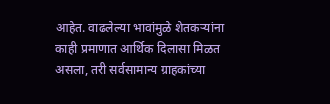आहेत. वाढलेल्या भावांमुळे शेतकऱ्यांना काही प्रमाणात आर्थिक दिलासा मिळत असला, तरी सर्वसामान्य ग्राहकांच्या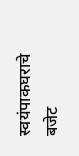स्वयंपाकघराचे बजेट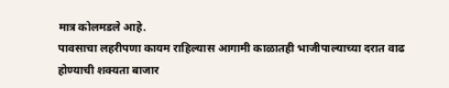मात्र कोलमडले आहे.
पावसाचा लहरीपणा कायम राहिल्यास आगामी काळातही भाजीपाल्याच्या दरात वाढ होण्याची शक्यता बाजार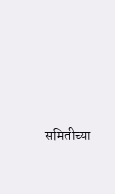समितीच्या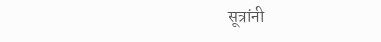सूत्रांनी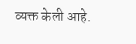व्यक्त केली आहे.